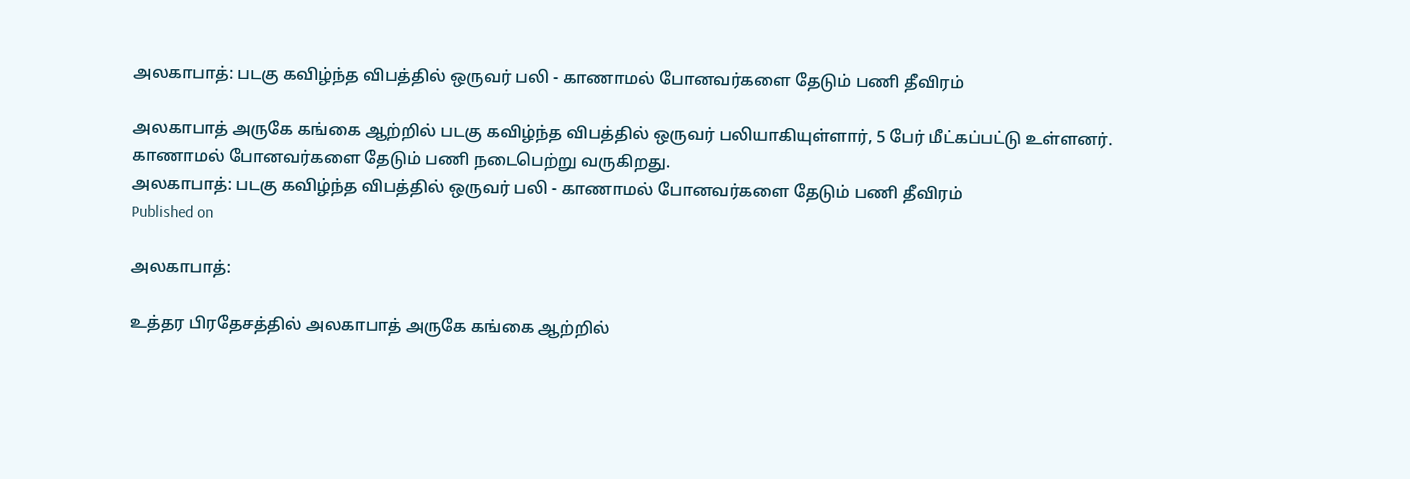அலகாபாத்: படகு கவிழ்ந்த விபத்தில் ஒருவர் பலி - காணாமல் போனவர்களை தேடும் பணி தீவிரம்

அலகாபாத் அருகே கங்கை ஆற்றில் படகு கவிழ்ந்த விபத்தில் ஒருவர் பலியாகியுள்ளார், 5 பேர் மீட்கப்பட்டு உள்ளனர். காணாமல் போனவர்களை தேடும் பணி நடைபெற்று வருகிறது.
அலகாபாத்: படகு கவிழ்ந்த விபத்தில் ஒருவர் பலி - காணாமல் போனவர்களை தேடும் பணி தீவிரம்
Published on

அலகாபாத்:

உத்தர பிரதேசத்தில் அலகாபாத் அருகே கங்கை ஆற்றில்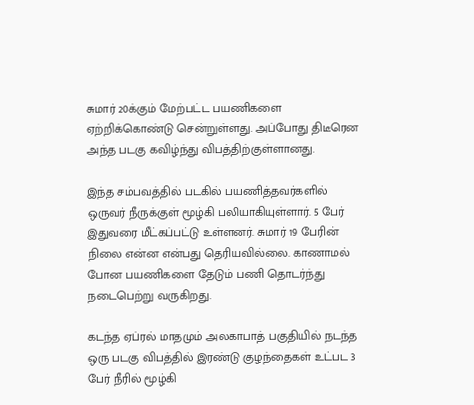சுமார் 20க்கும் மேற்பட்ட பயணிகளை ஏற்றிக்கொண்டு சென்றுள்ளது. அப்போது திடீரென அந்த படகு கவிழ்ந்து விபத்திற்குள்ளானது.

இந்த சம்பவத்தில் படகில் பயணித்தவர்களில் ஒருவர் நீருக்குள் மூழ்கி பலியாகியுள்ளார். 5 பேர் இதுவரை மீட்கப்பட்டு உள்ளனர். சுமார் 19 பேரின் நிலை என்ன என்பது தெரியவில்லை. காணாமல் போன பயணிகளை தேடும் பணி தொடர்ந்து நடைபெற்று வருகிறது.

கடந்த ஏப்ரல் மாதமும் அலகாபாத் பகுதியில் நடந்த ஒரு படகு விபத்தில் இரண்டு குழந்தைகள் உட்பட 3 பேர் நீரில் மூழ்கி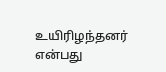உயிரிழந்தனர் என்பது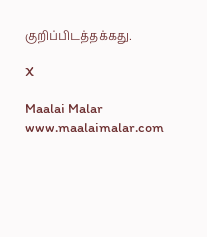குறிப்பிடத்தக்கது.

X

Maalai Malar
www.maalaimalar.com